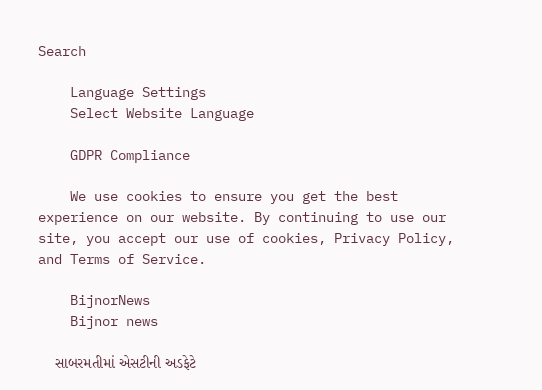Search

    Language Settings
    Select Website Language

    GDPR Compliance

    We use cookies to ensure you get the best experience on our website. By continuing to use our site, you accept our use of cookies, Privacy Policy, and Terms of Service.

    BijnorNews
    Bijnor news

    સાબરમતીમાં એસટીની અડફેટે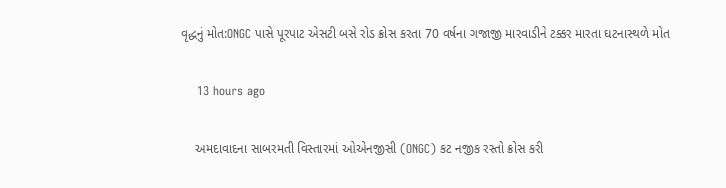વૃદ્ધનું મોત:ONGC પાસે પૂરપાટ એસટી બસે રોડ ક્રોસ કરતા 70 વર્ષના ગજાજી મારવાડીને ટક્કર મારતા ઘટનાસ્થળે મોત

    13 hours ago

    અમદાવાદના સાબરમતી વિસ્તારમાં ઓએનજીસી (ONGC) કટ નજીક રસ્તો ક્રોસ કરી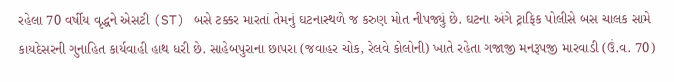રહેલા 70 વર્ષીય વૃદ્ધને એસટી (ST) બસે ટક્કર મારતાં તેમનું ઘટનાસ્થળે જ કરુણ મોત નીપજ્યું છે. ઘટના અંગે ટ્રાફિક પોલીસે બસ ચાલક સામે કાયદેસરની ગુનાહિત કાર્યવાહી હાથ ધરી છે. સાહેબપુરાના છાપરા (જવાહર ચોક, રેલવે કોલોની) ખાતે રહેતા ગજાજી મનરૂપજી મારવાડી (ઉં.વ. 70)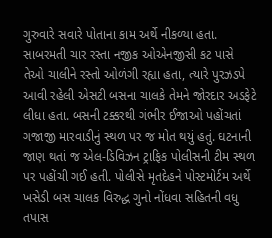ગુરુવારે સવારે પોતાના કામ અર્થે નીકળ્યા હતા. સાબરમતી ચાર રસ્તા નજીક ઓએનજીસી કટ પાસે તેઓ ચાલીને રસ્તો ઓળંગી રહ્યા હતા, ત્યારે પુરઝડપે આવી રહેલી એસટી બસના ચાલકે તેમને જોરદાર અડફેટે લીધા હતા. બસની ટક્કરથી ગંભીર ઈજાઓ પહોંચતાં ગજાજી મારવાડીનું સ્થળ પર જ મોત થયું હતું. ઘટનાની જાણ થતાં જ એલ-ડિવિઝન ટ્રાફિક પોલીસની ટીમ સ્થળ પર પહોંચી ગઈ હતી. પોલીસે મૃતદેહને પોસ્ટમોર્ટમ અર્થે ખસેડી બસ ચાલક વિરુદ્ધ ગુનો નોંધવા સહિતની વધુ તપાસ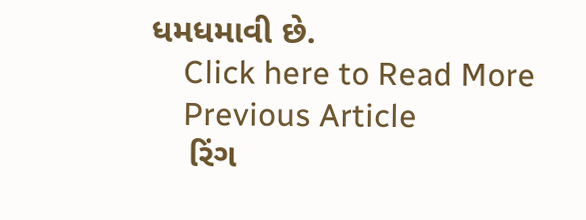ધમધમાવી છે.
    Click here to Read More
    Previous Article
    રિંગ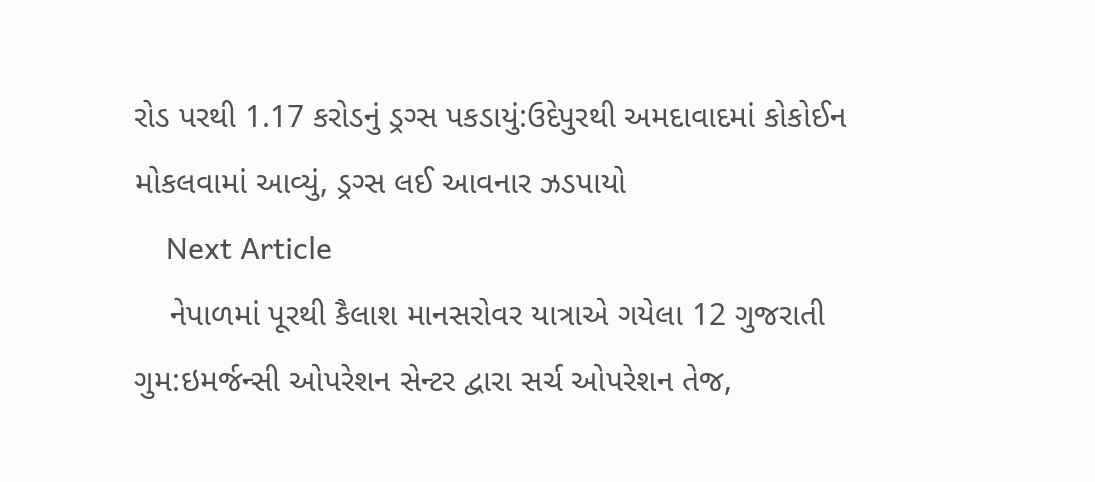રોડ પરથી 1.17 કરોડનું ડ્રગ્સ પકડાયું:ઉદેપુરથી અમદાવાદમાં કોકોઈન મોકલવામાં આવ્યું, ડ્રગ્સ લઈ આવનાર ઝડપાયો
    Next Article
    નેપાળમાં પૂરથી કૈલાશ માનસરોવર યાત્રાએ ગયેલા 12 ગુજરાતી ગુમ:ઇમર્જન્સી ઓપરેશન સેન્ટર દ્વારા સર્ચ ઓપરેશન તેજ,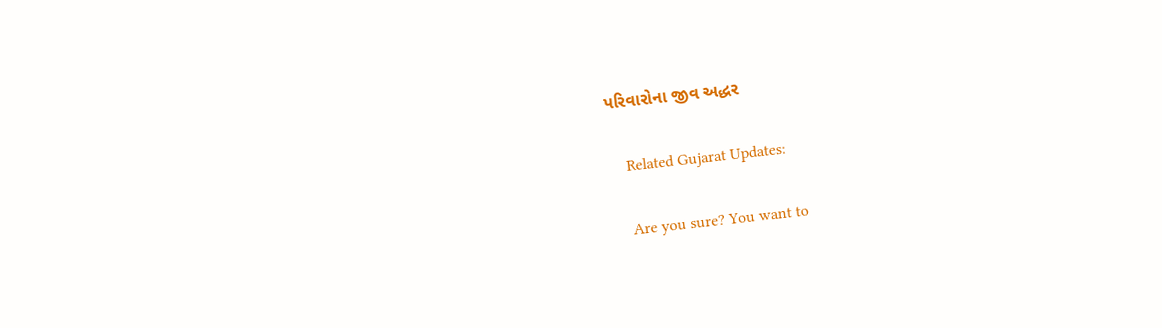પરિવારોના જીવ અદ્ધર

    Related Gujarat Updates:

    Are you sure? You want to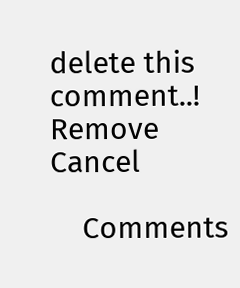delete this comment..! Remove Cancel

    Comments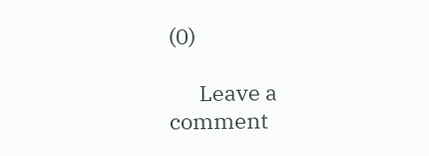(0)

      Leave a comment